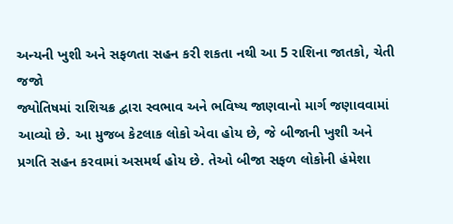અન્યની ખુશી અને સફળતા સહન કરી શકતા નથી આ 5 રાશિના જાતકો, ચેતી જજો
જ્યોતિષમાં રાશિચક્ર દ્વારા સ્વભાવ અને ભવિષ્ય જાણવાનો માર્ગ જણાવવામાં આવ્યો છે. આ મુજબ કેટલાક લોકો એવા હોય છે, જે બીજાની ખુશી અને પ્રગતિ સહન કરવામાં અસમર્થ હોય છે. તેઓ બીજા સફળ લોકોની હંમેશા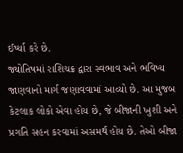ઈર્ષ્યા કરે છે.
જ્યોતિષમાં રાશિચક્ર દ્વારા સ્વભાવ અને ભવિષ્ય જાણવાનો માર્ગ જણાવવામાં આવ્યો છે. આ મુજબ કેટલાક લોકો એવા હોય છે, જે બીજાની ખુશી અને પ્રગતિ સહન કરવામાં અસમર્થ હોય છે. તેઓ બીજા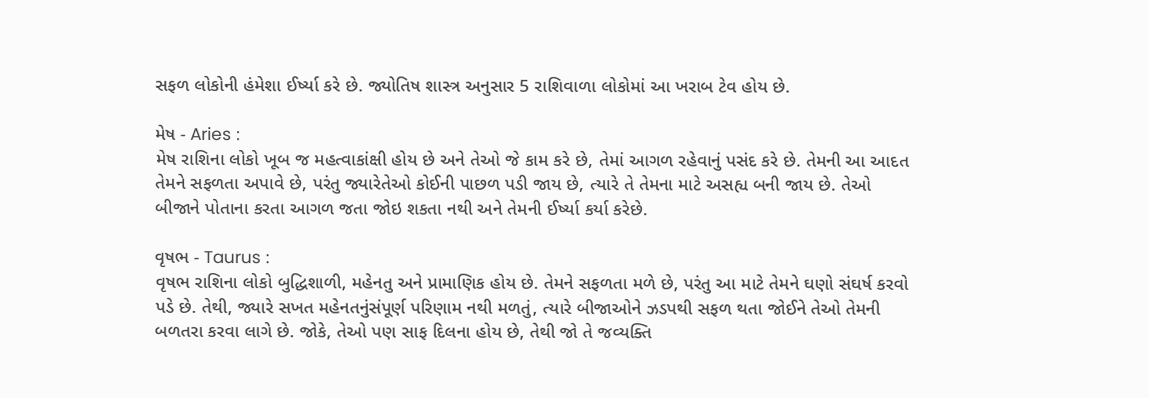સફળ લોકોની હંમેશા ઈર્ષ્યા કરે છે. જ્યોતિષ શાસ્ત્ર અનુસાર 5 રાશિવાળા લોકોમાં આ ખરાબ ટેવ હોય છે.

મેષ - Aries :
મેષ રાશિના લોકો ખૂબ જ મહત્વાકાંક્ષી હોય છે અને તેઓ જે કામ કરે છે, તેમાં આગળ રહેવાનું પસંદ કરે છે. તેમની આ આદત તેમને સફળતા અપાવે છે, પરંતુ જ્યારેતેઓ કોઈની પાછળ પડી જાય છે, ત્યારે તે તેમના માટે અસહ્ય બની જાય છે. તેઓ બીજાને પોતાના કરતા આગળ જતા જોઇ શકતા નથી અને તેમની ઈર્ષ્યા કર્યા કરેછે.

વૃષભ - Taurus :
વૃષભ રાશિના લોકો બુદ્ધિશાળી, મહેનતુ અને પ્રામાણિક હોય છે. તેમને સફળતા મળે છે, પરંતુ આ માટે તેમને ઘણો સંઘર્ષ કરવો પડે છે. તેથી, જ્યારે સખત મહેનતનુંસંપૂર્ણ પરિણામ નથી મળતું, ત્યારે બીજાઓને ઝડપથી સફળ થતા જોઈને તેઓ તેમની બળતરા કરવા લાગે છે. જોકે, તેઓ પણ સાફ દિલના હોય છે, તેથી જો તે જવ્યક્તિ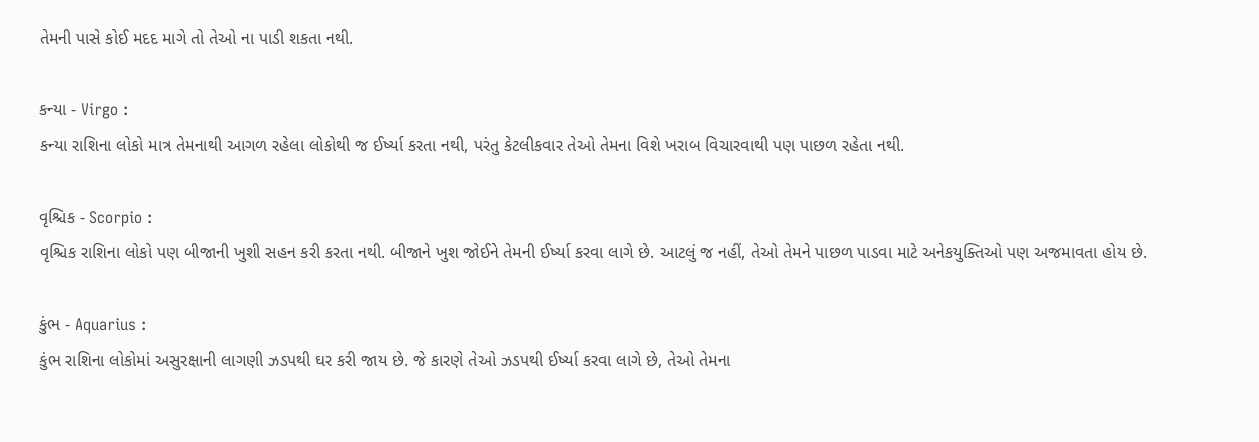તેમની પાસે કોઈ મદદ માગે તો તેઓ ના પાડી શકતા નથી.

કન્યા - Virgo :
કન્યા રાશિના લોકો માત્ર તેમનાથી આગળ રહેલા લોકોથી જ ઈર્ષ્યા કરતા નથી, પરંતુ કેટલીકવાર તેઓ તેમના વિશે ખરાબ વિચારવાથી પણ પાછળ રહેતા નથી.

વૃશ્ચિક - Scorpio :
વૃશ્ચિક રાશિના લોકો પણ બીજાની ખુશી સહન કરી કરતા નથી. બીજાને ખુશ જોઈને તેમની ઈર્ષ્યા કરવા લાગે છે. આટલું જ નહીં, તેઓ તેમને પાછળ પાડવા માટે અનેકયુક્તિઓ પણ અજમાવતા હોય છે.

કુંભ - Aquarius :
કુંભ રાશિના લોકોમાં અસુરક્ષાની લાગણી ઝડપથી ઘર કરી જાય છે. જે કારણે તેઓ ઝડપથી ઈર્ષ્યા કરવા લાગે છે, તેઓ તેમના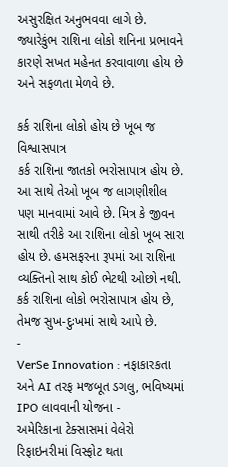અસુરક્ષિત અનુભવવા લાગે છે. જ્યારેકુંભ રાશિના લોકો શનિના પ્રભાવને કારણે સખત મહેનત કરવાવાળા હોય છે અને સફળતા મેળવે છે.

કર્ક રાશિના લોકો હોય છે ખૂબ જ વિશ્વાસપાત્ર
કર્ક રાશિના જાતકો ભરોસાપાત્ર હોય છે. આ સાથે તેઓ ખૂબ જ લાગણીશીલ પણ માનવામાં આવે છે. મિત્ર કે જીવન સાથી તરીકે આ રાશિના લોકો ખૂબ સારા હોય છે. હમસફરના રૂપમાં આ રાશિના વ્યક્તિનો સાથ કોઈ ભેટથી ઓછો નથી. કર્ક રાશિના લોકો ભરોસાપાત્ર હોય છે, તેમજ સુખ-દુઃખમાં સાથે આપે છે.
-
VerSe Innovation : નફાકારકતા અને AI તરફ મજબૂત ડગલુ, ભવિષ્યમાં IPO લાવવાની યોજના -
અમેરિકાના ટેક્સાસમાં વેલેરો રિફાઇનરીમાં વિસ્ફોટ થતા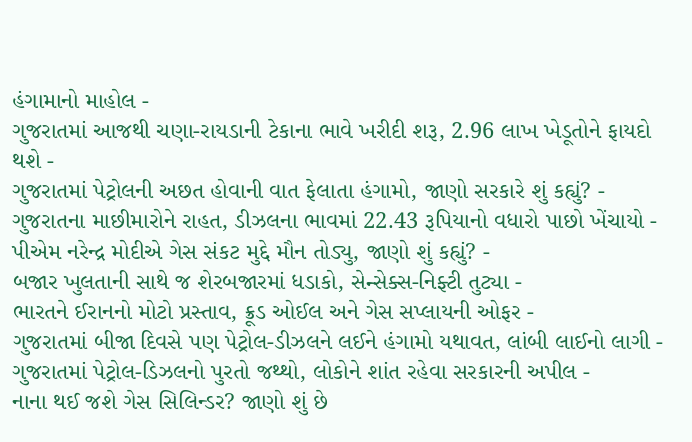હંગામાનો માહોલ -
ગુજરાતમાં આજથી ચણા-રાયડાની ટેકાના ભાવે ખરીદી શરૂ, 2.96 લાખ ખેડૂતોને ફાયદો થશે -
ગુજરાતમાં પેટ્રોલની અછત હોવાની વાત ફેલાતા હંગામો, જાણો સરકારે શું કહ્યું? -
ગુજરાતના માછીમારોને રાહત, ડીઝલના ભાવમાં 22.43 રૂપિયાનો વધારો પાછો ખેંચાયો -
પીએમ નરેન્દ્ર મોદીએ ગેસ સંકટ મુદ્દે મૌન તોડ્યુ, જાણો શું કહ્યું? -
બજાર ખુલતાની સાથે જ શેરબજારમાં ધડાકો, સેન્સેક્સ-નિફ્ટી તુટ્યા -
ભારતને ઈરાનનો મોટો પ્રસ્તાવ, ક્રૂડ ઓઈલ અને ગેસ સપ્લાયની ઓફર -
ગુજરાતમાં બીજા દિવસે પણ પેટ્રોલ-ડીઝલને લઈને હંગામો યથાવત, લાંબી લાઈનો લાગી -
ગુજરાતમાં પેટ્રોલ-ડિઝલનો પુરતો જથ્થો, લોકોને શાંત રહેવા સરકારની અપીલ -
નાના થઈ જશે ગેસ સિલિન્ડર? જાણો શું છે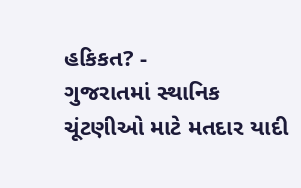હકિકત? -
ગુજરાતમાં સ્થાનિક ચૂંટણીઓ માટે મતદાર યાદી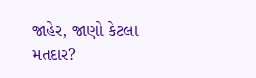જાહેર, જાણો કેટલા મતદાર?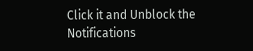Click it and Unblock the Notifications